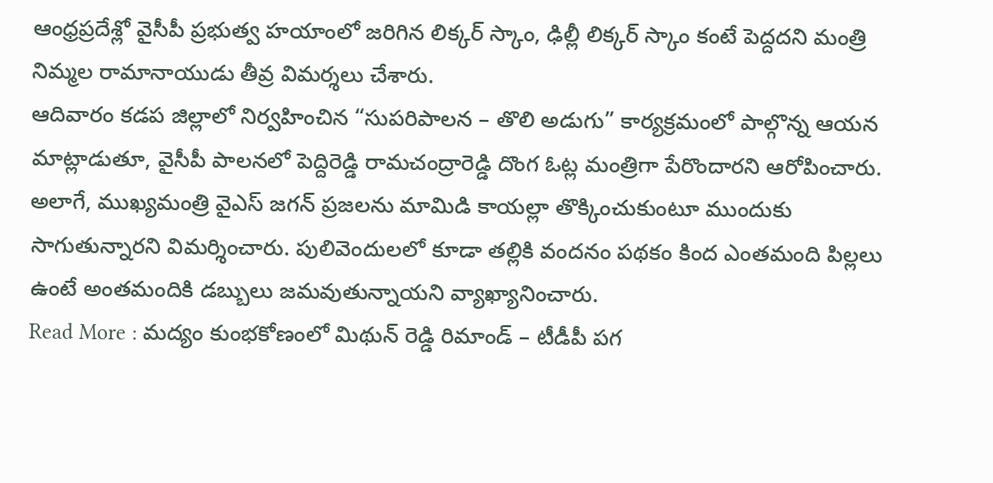ఆంధ్రప్రదేశ్లో వైసీపీ ప్రభుత్వ హయాంలో జరిగిన లిక్కర్ స్కాం, ఢిల్లీ లిక్కర్ స్కాం కంటే పెద్దదని మంత్రి నిమ్మల రామానాయుడు తీవ్ర విమర్శలు చేశారు.
ఆదివారం కడప జిల్లాలో నిర్వహించిన “సుపరిపాలన – తొలి అడుగు” కార్యక్రమంలో పాల్గొన్న ఆయన మాట్లాడుతూ, వైసీపీ పాలనలో పెద్దిరెడ్డి రామచంద్రారెడ్డి దొంగ ఓట్ల మంత్రిగా పేరొందారని ఆరోపించారు.
అలాగే, ముఖ్యమంత్రి వైఎస్ జగన్ ప్రజలను మామిడి కాయల్లా తొక్కించుకుంటూ ముందుకు సాగుతున్నారని విమర్శించారు. పులివెందులలో కూడా తల్లికి వందనం పథకం కింద ఎంతమంది పిల్లలు ఉంటే అంతమందికి డబ్బులు జమవుతున్నాయని వ్యాఖ్యానించారు.
Read More : మద్యం కుంభకోణంలో మిథున్ రెడ్డి రిమాండ్ – టీడీపీ పగ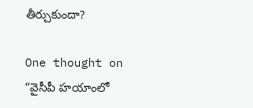తీర్చుకుందా?

One thought on “వైసీపీ హయాంలో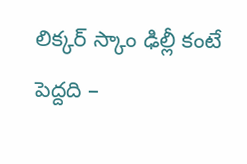లిక్కర్ స్కాం ఢిల్లీ కంటే పెద్దది –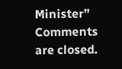Minister”
Comments are closed.